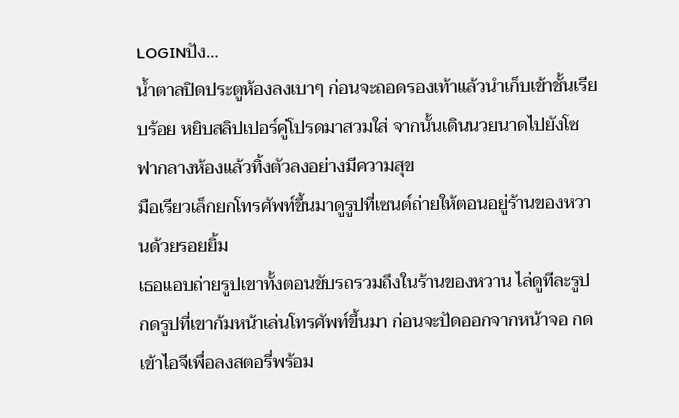LOGINปัง…
น้ำตาลปิดประตูห้องลงเบาๆ ก่อนจะถอดรองเท้าแล้วนำเก็บเข้าชั้นเรียบร้อย หยิบสลิปเปอร์คู่โปรดมาสวมใส่ จากนั้นเดินนวยนาดไปยังโซฟากลางห้องแล้วทิ้งตัวลงอย่างมีความสุข
มือเรียวเล็กยกโทรศัพท์ขึ้นมาดูรูปที่เซนต์ถ่ายให้ตอนอยู่ร้านของหวานด้วยรอยยิ้ม
เธอแอบถ่ายรูปเขาทั้งตอนขับรถรวมถึงในร้านของหวาน ไล่ดูทีละรูป กดรูปที่เขาก้มหน้าเล่นโทรศัพท์ขึ้นมา ก่อนจะปัดออกจากหน้าจอ กดเข้าไอจีเพื่อลงสตอรี่พร้อม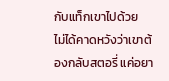กับแท็กเขาไปด้วย
ไม่ได้คาดหวังว่าเขาต้องกลับสตอรี่ แค่อยา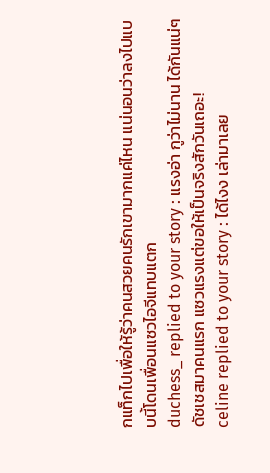กแท็กไปเพื่อให้รู้ว่าคนสวยคนรักเขามากแค่ไหน แน่นอนว่าลงไปแบบนี้โดนเพื่อนแซวไอจีแทบแตก
duchess_ replied to your story : แรงอ่า กูว่าไม่นาน ได้กันแน่ๆ
ดัชเชสมาคนแรก แซวแรงแต่ขอให้เป็นจริงสักวันเถอะ!
celine replied to your story : ได้ไงง เล่ามาเลย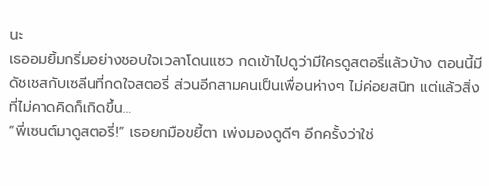นะ
เธออมยิ้มกริ่มอย่างชอบใจเวลาโดนแซว กดเข้าไปดูว่ามีใครดูสตอรี่แล้วบ้าง ตอนนี้มีดัชเชสกับเซลีนที่กดใจสตอรี่ ส่วนอีกสามคนเป็นเพื่อนห่างๆ ไม่ค่อยสนิท แต่แล้วสิ่งที่ไม่คาดคิดก็เกิดขึ้น…
“พี่เซนต์มาดูสตอรี่!” เธอยกมือขยี้ตา เพ่งมองดูดีๆ อีกครั้งว่าใช่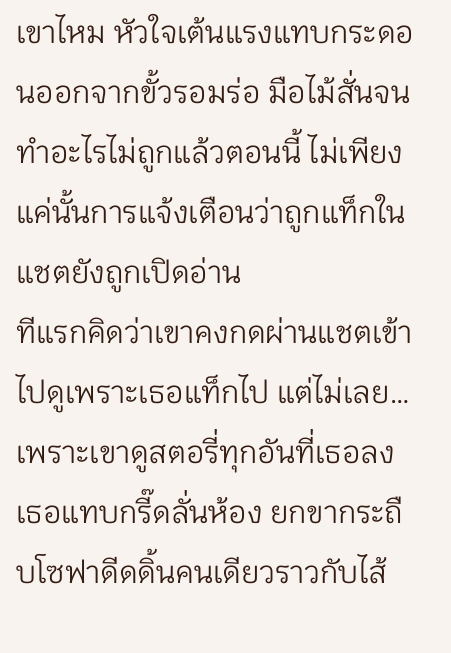เขาไหม หัวใจเต้นแรงแทบกระดอนออกจากขั้วรอมร่อ มือไม้สั่นจนทำอะไรไม่ถูกแล้วตอนนี้ ไม่เพียงแค่นั้นการแจ้งเตือนว่าถูกแท็กในแชตยังถูกเปิดอ่าน
ทีแรกคิดว่าเขาคงกดผ่านแชตเข้าไปดูเพราะเธอแท็กไป แต่ไม่เลย…เพราะเขาดูสตอรี่ทุกอันที่เธอลง
เธอแทบกรี๊ดลั่นห้อง ยกขากระถืบโซฟาดีดดิ้นคนเดียวราวกับไส้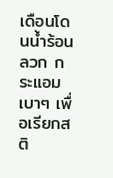เดือนโดนน้ำร้อนลวก กระแอมเบาๆ เพื่อเรียกสติ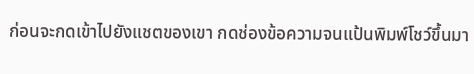ก่อนจะกดเข้าไปยังแชตของเขา กดช่องข้อความจนแป้นพิมพ์โชว์ขึ้นมา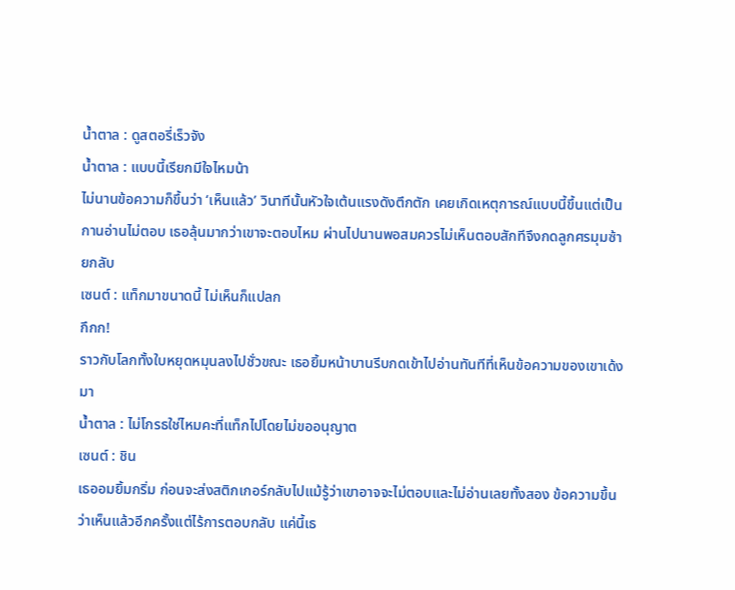น้ำตาล : ดูสตอรี่เร็วจัง
น้ำตาล : แบบนี้เรียกมีใจไหมน้า
ไม่นานข้อความก็ขึ้นว่า ‘เห็นแล้ว’ วินาทีนั้นหัวใจเต้นแรงดังตึกตัก เคยเกิดเหตุการณ์แบบนี้ขึ้นแต่เป็นกานอ่านไม่ตอบ เธอลุ้นมากว่าเขาจะตอบไหม ผ่านไปนานพอสมควรไม่เห็นตอบสักทีจึงกดลูกศรมุมซ้ายกลับ
เซนต์ : แท็กมาขนาดนี้ ไม่เห็นก็แปลก
กึกก!
ราวกับโลกทั้งใบหยุดหมุนลงไปชั่วขณะ เธอยิ้มหน้าบานรีบกดเข้าไปอ่านทันทีที่เห็นข้อความของเขาเด้งมา
น้ำตาล : ไม่โกรธใช่ไหมคะที่แท็กไปโดยไม่ขออนุญาต
เซนต์ : ชิน
เธออมยิ้มกริ่ม ก่อนจะส่งสติกเกอร์กลับไปแม้รู้ว่าเขาอาจจะไม่ตอบและไม่อ่านเลยทั้งสอง ข้อความขึ้นว่าเห็นแล้วอีกครั้งแต่ไร้การตอบกลับ แค่นี้เธ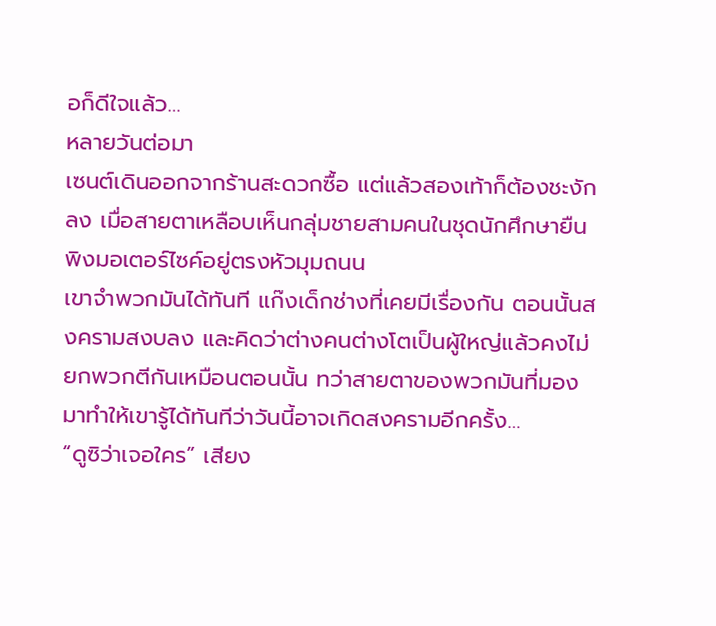อก็ดีใจแล้ว…
หลายวันต่อมา
เซนต์เดินออกจากร้านสะดวกซื้อ แต่แล้วสองเท้าก็ต้องชะงักลง เมื่อสายตาเหลือบเห็นกลุ่มชายสามคนในชุดนักศึกษายืนพิงมอเตอร์ไซค์อยู่ตรงหัวมุมถนน
เขาจำพวกมันได้ทันที แก๊งเด็กช่างที่เคยมีเรื่องกัน ตอนนั้นสงครามสงบลง และคิดว่าต่างคนต่างโตเป็นผู้ใหญ่แล้วคงไม่ยกพวกตีกันเหมือนตอนนั้น ทว่าสายตาของพวกมันที่มองมาทำให้เขารู้ได้ทันทีว่าวันนี้อาจเกิดสงครามอีกครั้ง…
“ดูซิว่าเจอใคร” เสียง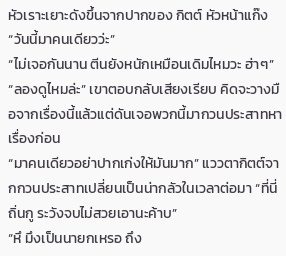หัวเราะเยาะดังขึ้นจากปากของ กิตต์ หัวหน้าแก๊ง
“วันนี้มาคนเดียวว่ะ”
“ไม่เจอกันนาน ตีนยังหนักเหมือนเดิมไหมวะ ฮ่าๆ”
“ลองดูไหมล่ะ” เขาตอบกลับเสียงเรียบ คิดจะวางมือจากเรื่องนี้แล้วแต่ดันเจอพวกนี้มากวนประสาทหาเรื่องก่อน
“มาคนเดียวอย่าปากเก่งให้มันมาก” แววตากิตต์จากกวนประสาทเปลี่ยนเป็นน่ากลัวในเวลาต่อมา “ที่นี่ถิ่นกู ระวังจบไม่สวยเอานะค้าบ”
“หึ มึงเป็นนายกเหรอ ถึง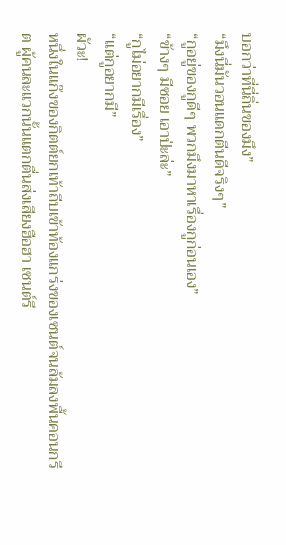บอกว่าที่นี่ถิ่นของมึง”
“มึงนี่มันวอนแดกตีนดีจริงๆ”
“กูอยู่ของกูดีๆ พวกมึงมาหาเรื่องกูก่อนเอง”
“ข้างๆ มีซอย เอาป่ะล่ะ”
“กูไม่อยากมีเรื่อง”
“แต่กูอยากมี”
ผัวะ!
หนึ่งในแก๊งของกิตต์ยกเท้าถีบเข้าท้องแกร่งของเซนต์จนล้มลงพื้นคอนกรีต ผู้คนละแวกนั้นแตกตื่นส่งเสียงฮือฮา เซนต์รี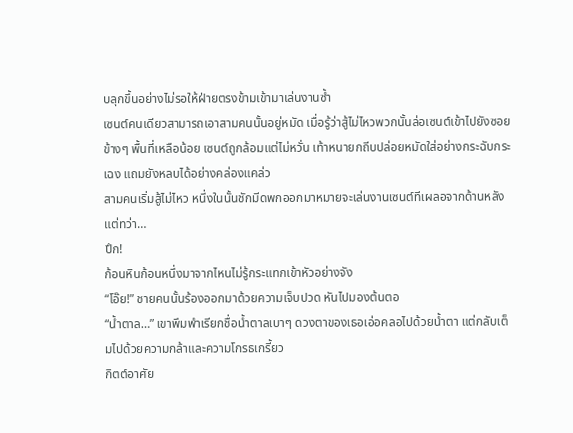บลุกขึ้นอย่างไม่รอให้ฝ่ายตรงข้ามเข้ามาเล่นงานซ้ำ
เซนต์คนเดียวสามารถเอาสามคนนั้นอยู่หมัด เมื่อรู้ว่าสู้ไม่ไหวพวกนั้นล่อเซนต์เข้าไปยังซอยข้างๆ พื้นที่เหลือน้อย เซนต์ถูกล้อมแต่ไม่หวั่น เท้าหนายกถีบปล่อยหมัดใส่อย่างกระฉับกระเฉง แถมยังหลบได้อย่างคล่องแคล่ว
สามคนเริ่มสู้ไม่ไหว หนึ่งในนั้นชักมีดพกออกมาหมายจะเล่นงานเซนต์ทีเผลอจากด้านหลัง แต่ทว่า…
ปึก!
ก้อนหินก้อนหนึ่งมาจากไหนไม่รู้กระแทกเข้าหัวอย่างจัง
“โอ๊ย!” ชายคนนั้นร้องออกมาด้วยความเจ็บปวด หันไปมองต้นตอ
“น้ำตาล…” เขาพึมพำเรียกชื่อน้ำตาลเบาๆ ดวงตาของเธอเอ่อคลอไปด้วยน้ำตา แต่กลับเต็มไปด้วยความกล้าและความโกรธเกรี้ยว
กิตต์อาศัย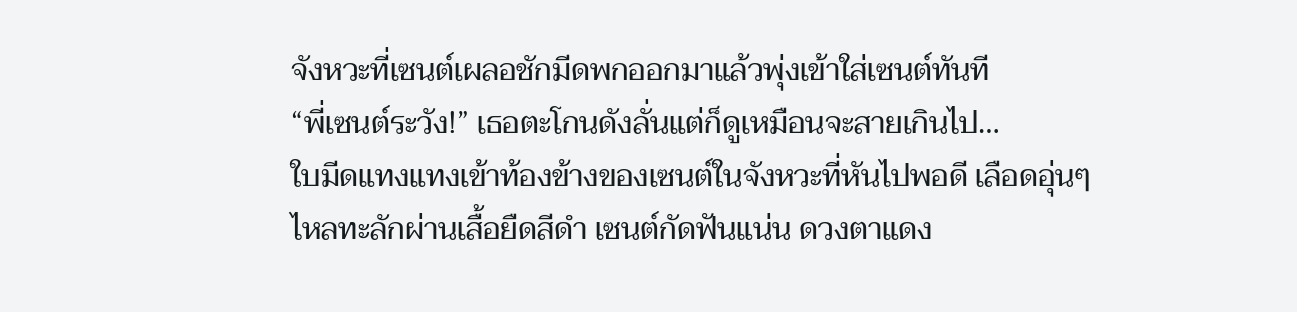จังหวะที่เซนต์เผลอชักมีดพกออกมาแล้วพุ่งเข้าใส่เซนต์ทันที
“พี่เซนต์ระวัง!” เธอตะโกนดังลั่นแต่ก็ดูเหมือนจะสายเกินไป…
ใบมีดแทงแทงเข้าท้องข้างของเซนต์ในจังหวะที่หันไปพอดี เลือดอุ่นๆ ไหลทะลักผ่านเสื้อยืดสีดำ เซนต์กัดฟันแน่น ดวงตาแดง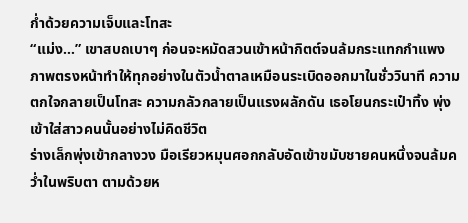ก่ำด้วยความเจ็บและโทสะ
“แม่ง…” เขาสบถเบาๆ ก่อนจะหมัดสวนเข้าหน้ากิตต์จนล้มกระแทกกำแพง
ภาพตรงหน้าทำให้ทุกอย่างในตัวน้ำตาลเหมือนระเบิดออกมาในชั่ววินาที ความตกใจกลายเป็นโทสะ ความกลัวกลายเป็นแรงผลักดัน เธอโยนกระเป๋าทิ้ง พุ่งเข้าใส่สาวคนนั้นอย่างไม่คิดชีวิต
ร่างเล็กพุ่งเข้ากลางวง มือเรียวหมุนศอกกลับอัดเข้าขมับชายคนหนึ่งจนล้มคว่ำในพริบตา ตามด้วยห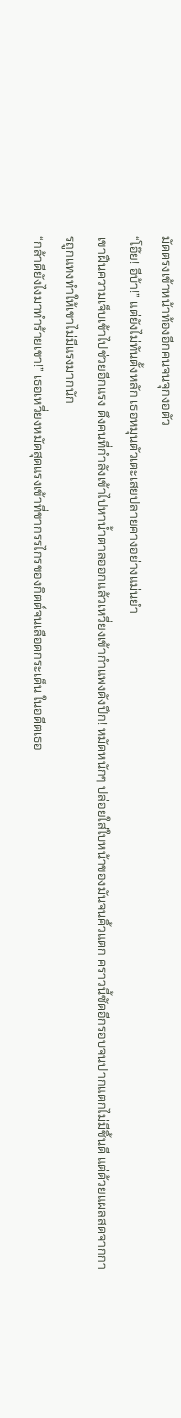มัดตรงเข้าหน้าท้องอีกคนจนจุกงอตัว
“โอ๊ย! อีบ้า!” แต่ยังไม่ทันตั้งหลัก เธอหมุนตัวเตะเสยปลายคางอย่างแม่นยำ
เขาฝืนความเจ็บเข้าไปช่วยอีกแรง ดึงคนที่กำลังเข้าไปหาน้ำตาลออกแล้วเหวี่ยงเข้ากำแพงดังปึก! หมัดหนักๆ ปล่อยใส่ใบหน้าของมันจนคิ้วแตก คราวนี้ซัดอีกรอบจนปากแตกไม่มีชิ้นดี แต่ด้วยแผลสดจากการถูกแทงทำให้เขาไม่มีแรงมากนัก
“กล้าดียังไงมาทำร้ายเขา!” เธอเหวี่ยงหมัดสุดแรงเข้าที่ขากรรไกรของกิตต์จนเลือดกระเด็น ในอดีตเธอ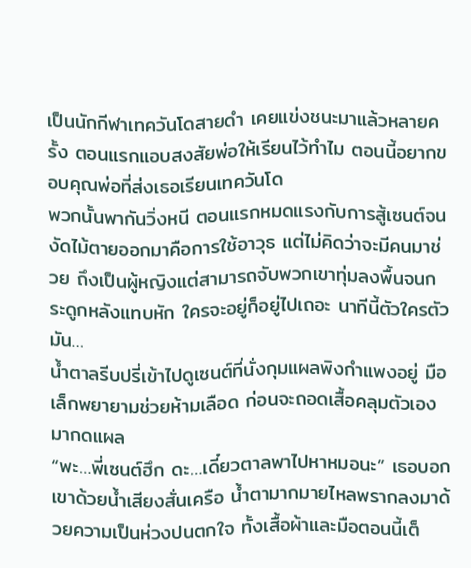เป็นนักกีฬาเทควันโดสายดำ เคยแข่งชนะมาแล้วหลายครั้ง ตอนแรกแอบสงสัยพ่อให้เรียนไว้ทำไม ตอนนี้อยากขอบคุณพ่อที่ส่งเธอเรียนเทควันโด
พวกนั้นพากันวิ่งหนี ตอนแรกหมดแรงกับการสู้เซนต์จนงัดไม้ตายออกมาคือการใช้อาวุธ แต่ไม่คิดว่าจะมีคนมาช่วย ถึงเป็นผู้หญิงแต่สามารถจับพวกเขาทุ่มลงพื้นจนกระดูกหลังแทบหัก ใครจะอยู่ก็อยู่ไปเถอะ นาทีนี้ตัวใครตัวมัน…
น้ำตาลรีบปรี่เข้าไปดูเซนต์ที่นั่งกุมแผลพิงกำแพงอยู่ มือเล็กพยายามช่วยห้ามเลือด ก่อนจะถอดเสื้อคลุมตัวเองมากดแผล
“พะ…พี่เซนต์ฮึก ดะ…เดี๋ยวตาลพาไปหาหมอนะ” เธอบอกเขาด้วยน้ำเสียงสั่นเครือ น้ำตามากมายไหลพรากลงมาด้วยความเป็นห่วงปนตกใจ ทั้งเสื้อผ้าและมือตอนนี้เต็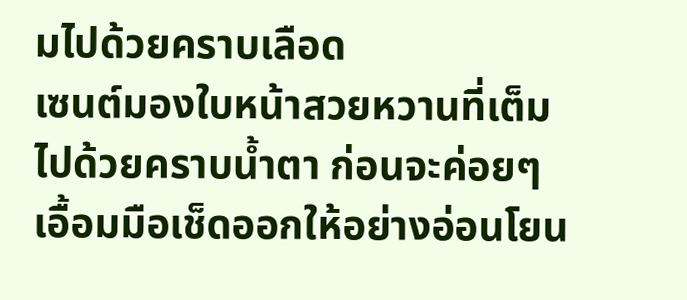มไปด้วยคราบเลือด
เซนต์มองใบหน้าสวยหวานที่เต็มไปด้วยคราบน้ำตา ก่อนจะค่อยๆ เอื้อมมือเช็ดออกให้อย่างอ่อนโยน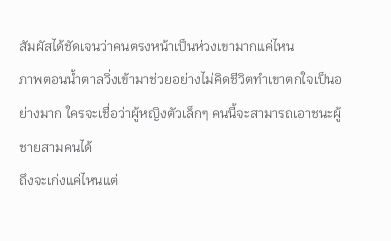สัมผัสได้ชัดเจนว่าคนตรงหน้าเป็นห่วงเขามากแค่ไหน
ภาพตอนน้ำตาลวิ่งเข้ามาช่วยอย่างไม่คิดชีวิตทำเขาตกใจเป็นอย่างมาก ใครจะเชื่อว่าผู้หญิงตัวเล็กๆ คนนี้จะสามารถเอาชนะผู้ชายสามคนได้
ถึงจะเก่งแค่ไหนแต่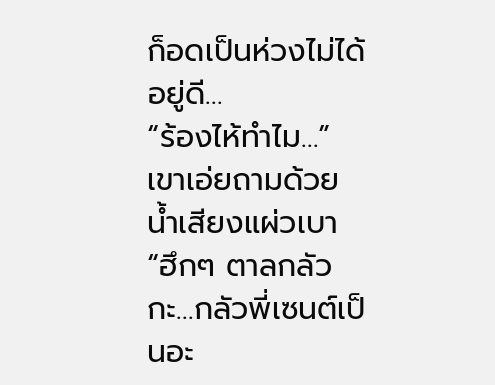ก็อดเป็นห่วงไม่ได้อยู่ดี…
“ร้องไห้ทำไม…” เขาเอ่ยถามด้วยน้ำเสียงแผ่วเบา
“ฮึกๆ ตาลกลัว กะ…กลัวพี่เซนต์เป็นอะ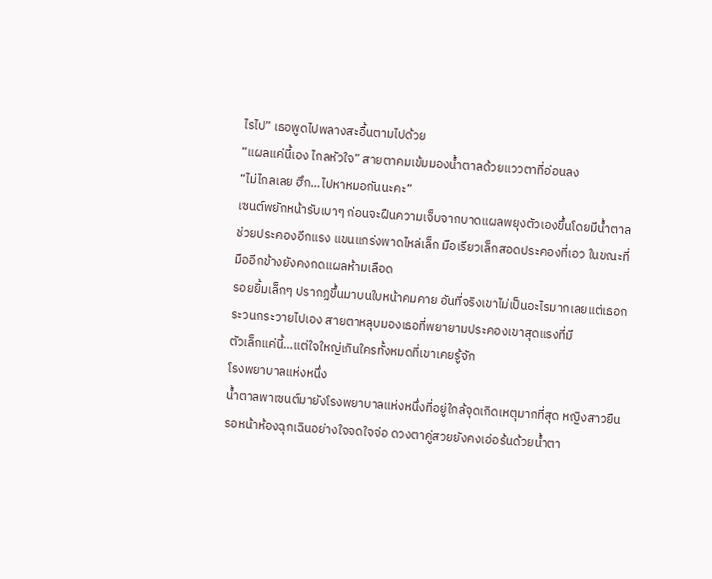ไรไป” เธอพูดไปพลางสะอื้นตามไปด้วย
“แผลแค่นี้เอง ไกลหัวใจ” สายตาคมเข้มมองน้ำตาลด้วยแววตาที่อ่อนลง
“ไม่ไกลเลย ฮึก…ไปหาหมอกันนะคะ”
เซนต์พยักหน้ารับเบาๆ ก่อนจะฝืนความเจ็บจากบาดแผลพยุงตัวเองขึ้นโดยมีน้ำตาลช่วยประคองอีกแรง แขนแกร่งพาดไหล่เล็ก มือเรียวเล็กสอดประคองที่เอว ในขณะที่มืออีกข้างยังคงกดแผลห้ามเลือด
รอยยิ้มเล็กๆ ปรากฏขึ้นมาบนใบหน้าคมคาย อันที่จริงเขาไม่เป็นอะไรมากเลยแต่เธอกระวนกระวายไปเอง สายตาหลุบมองเธอที่พยายามประคองเขาสุดแรงที่มี
ตัวเล็กแค่นี้…แต่ใจใหญ่เกินใครทั้งหมดที่เขาเคยรู้จัก
โรงพยาบาลแห่งหนึ่ง
น้ำตาลพาเซนต์มายังโรงพยาบาลแห่งหนึ่งที่อยู่ใกล้จุดเกิดเหตุมากที่สุด หญิงสาวยืนรอหน้าห้องฉุกเฉินอย่างใจจดใจจ่อ ดวงตาคู่สวยยังคงเอ่อร้นด้วยน้ำตา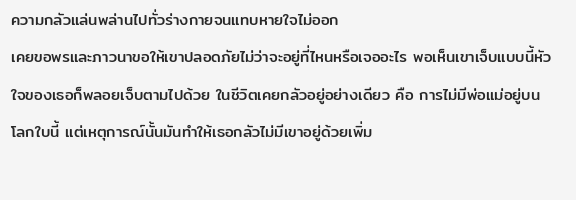ความกลัวแล่นพล่านไปทั่วร่างกายจนแทบหายใจไม่ออก
เคยขอพรและภาวนาขอให้เขาปลอดภัยไม่ว่าจะอยู่ที่ไหนหรือเจออะไร พอเห็นเขาเจ็บแบบนี้หัวใจของเธอก็พลอยเจ็บตามไปด้วย ในชีวิตเคยกลัวอยู่อย่างเดียว คือ การไม่มีพ่อแม่อยู่บนโลกใบนี้ แต่เหตุการณ์นั้นมันทำให้เธอกลัวไม่มีเขาอยู่ด้วยเพิ่ม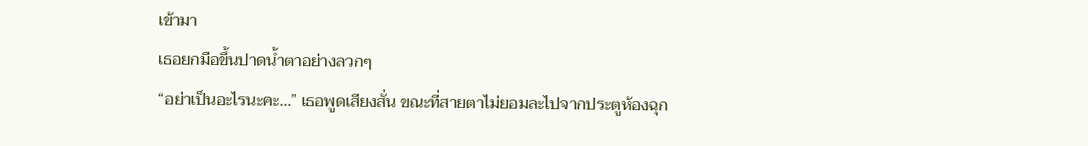เข้ามา
เธอยกมือขึ้นปาดน้ำตาอย่างลวกๆ
“อย่าเป็นอะไรนะคะ…” เธอพูดเสียงสั่น ขณะที่สายตาไม่ยอมละไปจากประตูห้องฉุก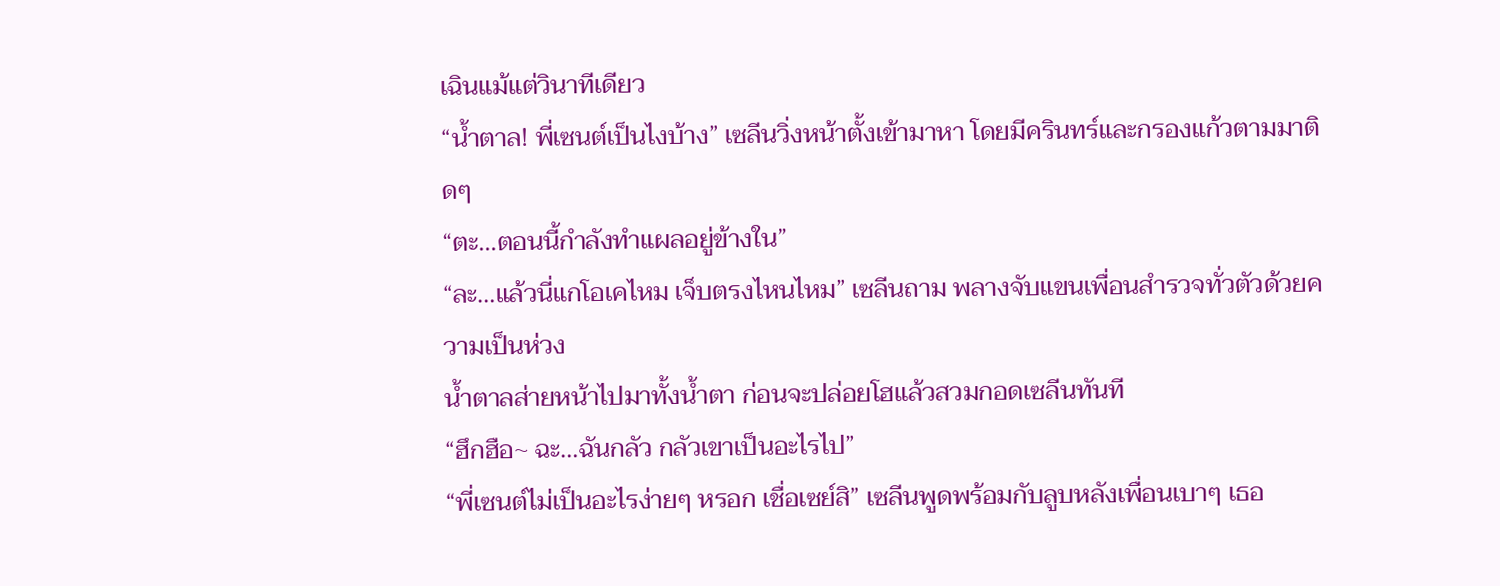เฉินแม้แต่วินาทีเดียว
“น้ำตาล! พี่เซนต์เป็นไงบ้าง” เซลีนวิ่งหน้าตั้งเข้ามาหา โดยมีครินทร์และกรองแก้วตามมาติดๆ
“ตะ…ตอนนี้กำลังทำแผลอยู่ข้างใน”
“ละ…แล้วนี่แกโอเคไหม เจ็บตรงไหนไหม” เซลีนถาม พลางจับแขนเพื่อนสำรวจทั่วตัวด้วยความเป็นห่วง
น้ำตาลส่ายหน้าไปมาทั้งน้ำตา ก่อนจะปล่อยโฮแล้วสวมกอดเซลีนทันที
“ฮึกฮือ~ ฉะ…ฉันกลัว กลัวเขาเป็นอะไรไป”
“พี่เซนต์ไม่เป็นอะไรง่ายๆ หรอก เชื่อเซย์สิ” เซลีนพูดพร้อมกับลูบหลังเพื่อนเบาๆ เธอ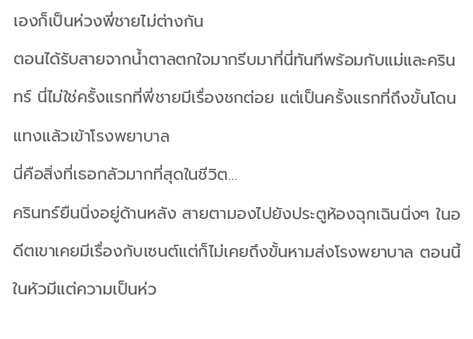เองก็เป็นห่วงพี่ชายไม่ต่างกัน
ตอนได้รับสายจากน้ำตาลตกใจมากรีบมาที่นี่ทันทีพร้อมกับแม่และครินทร์ นี่ไม่ใช่ครั้งแรกที่พี่ชายมีเรื่องชกต่อย แต่เป็นครั้งแรกที่ถึงขั้นโดนแทงแล้วเข้าโรงพยาบาล
นี่คือสิ่งที่เธอกลัวมากที่สุดในชีวิต…
ครินทร์ยืนนิ่งอยู่ด้านหลัง สายตามองไปยังประตูห้องฉุกเฉินนิ่งๆ ในอดีตเขาเคยมีเรื่องกับเซนต์แต่ก็ไม่เคยถึงขั้นหามส่งโรงพยาบาล ตอนนี้ในหัวมีแต่ความเป็นห่ว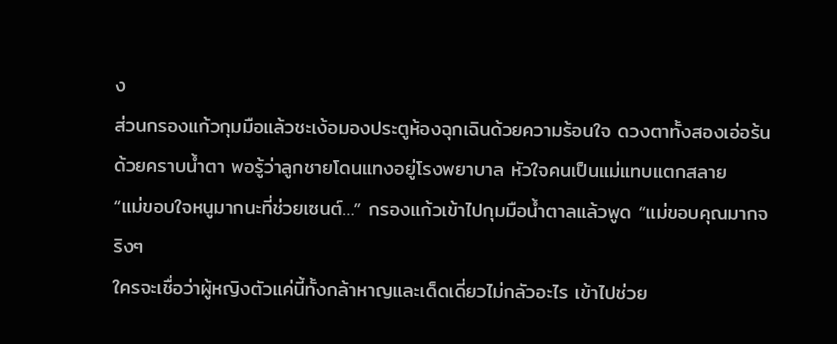ง
ส่วนกรองแก้วกุมมือแล้วชะเง้อมองประตูห้องฉุกเฉินด้วยความร้อนใจ ดวงตาทั้งสองเอ่อร้นด้วยคราบน้ำตา พอรู้ว่าลูกชายโดนแทงอยู่โรงพยาบาล หัวใจคนเป็นแม่แทบแตกสลาย
“แม่ขอบใจหนูมากนะที่ช่วยเซนต์…” กรองแก้วเข้าไปกุมมือน้ำตาลแล้วพูด “แม่ขอบคุณมากจริงๆ
ใครจะเชื่อว่าผู้หญิงตัวแค่นี้ทั้งกล้าหาญและเด็ดเดี่ยวไม่กลัวอะไร เข้าไปช่วย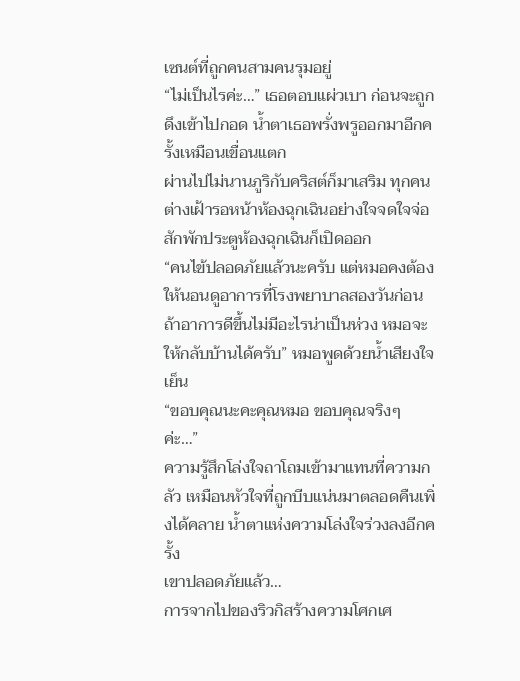เซนต์ที่ถูกคนสามคนรุมอยู่
“ไม่เป็นไรค่ะ…” เธอตอบแผ่วเบา ก่อนจะถูกดึงเข้าไปกอด น้ำตาเธอพรั่งพรูออกมาอีกครั้งเหมือนเขื่อนแตก
ผ่านไปไม่นานภูริกับคริสต์ก็มาเสริม ทุกคนต่างเฝ้ารอหน้าห้องฉุกเฉินอย่างใจจดใจจ่อ สักพักประตูห้องฉุกเฉินก็เปิดออก
“คนไข้ปลอดภัยแล้วนะครับ แต่หมอคงต้องให้นอนดูอาการที่โรงพยาบาลสองวันก่อน ถ้าอาการดีขึ้นไม่มีอะไรน่าเป็นห่วง หมอจะให้กลับบ้านได้ครับ” หมอพูดด้วยน้ำเสียงใจเย็น
“ขอบคุณนะคะคุณหมอ ขอบคุณจริงๆ ค่ะ…”
ความรู้สึกโล่งใจถาโถมเข้ามาแทนที่ความกลัว เหมือนหัวใจที่ถูกบีบแน่นมาตลอดคืนเพิ่งได้คลาย น้ำตาแห่งความโล่งใจร่วงลงอีกครั้ง
เขาปลอดภัยแล้ว…
การจากไปของริวกิสร้างความโศกเศ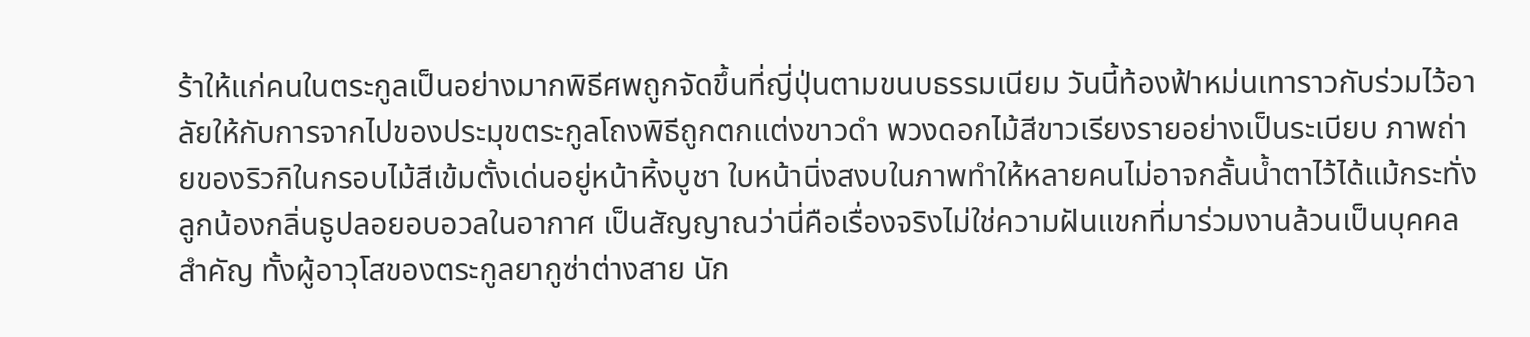ร้าให้แก่คนในตระกูลเป็นอย่างมากพิธีศพถูกจัดขึ้นที่ญี่ปุ่นตามขนบธรรมเนียม วันนี้ท้องฟ้าหม่นเทาราวกับร่วมไว้อาลัยให้กับการจากไปของประมุขตระกูลโถงพิธีถูกตกแต่งขาวดำ พวงดอกไม้สีขาวเรียงรายอย่างเป็นระเบียบ ภาพถ่ายของริวกิในกรอบไม้สีเข้มตั้งเด่นอยู่หน้าหิ้งบูชา ใบหน้านิ่งสงบในภาพทำให้หลายคนไม่อาจกลั้นน้ำตาไว้ได้แม้กระทั่งลูกน้องกลิ่นธูปลอยอบอวลในอากาศ เป็นสัญญาณว่านี่คือเรื่องจริงไม่ใช่ความฝันแขกที่มาร่วมงานล้วนเป็นบุคคลสำคัญ ทั้งผู้อาวุโสของตระกูลยากูซ่าต่างสาย นัก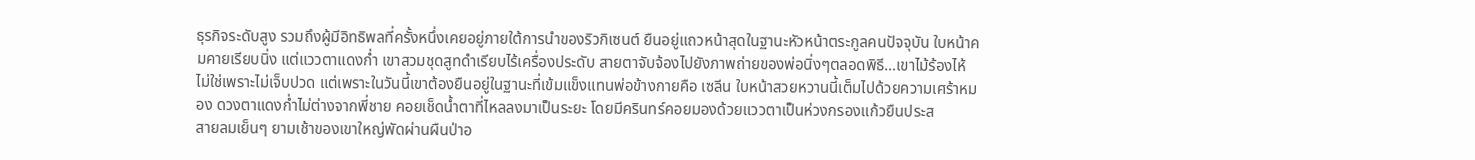ธุรกิจระดับสูง รวมถึงผู้มีอิทธิพลที่ครั้งหนึ่งเคยอยู่ภายใต้การนำของริวกิเซนต์ ยืนอยู่แถวหน้าสุดในฐานะหัวหน้าตระกูลคนปัจจุบัน ใบหน้าคมคายเรียบนิ่ง แต่แววตาแดงก่ำ เขาสวมชุดสูทดำเรียบไร้เครื่องประดับ สายตาจับจ้องไปยังภาพถ่ายของพ่อนิ่งๆตลอดพิธี…เขาไม้ร้องไห้ ไม่ใช่เพราะไม่เจ็บปวด แต่เพราะในวันนี้เขาต้องยืนอยู่ในฐานะที่เข้มแข็งแทนพ่อข้างกายคือ เซลีน ใบหน้าสวยหวานนี้เต็มไปด้วยความเศร้าหมอง ดวงตาแดงก่ำไม่ต่างจากพี่ชาย คอยเช็ดน้ำตาที่ไหลลงมาเป็นระยะ โดยมีครินทร์คอยมองด้วยแววตาเป็นห่วงกรองแก้วยืนประส
สายลมเย็นๆ ยามเช้าของเขาใหญ่พัดผ่านผืนป่าอ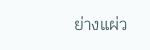ย่างแผ่ว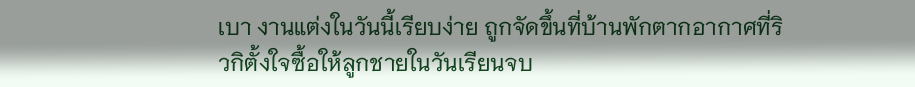เบา งานแต่งในวันนี้เรียบง่าย ถูกจัดขึ้นที่บ้านพักตากอากาศที่ริวกิตั้งใจซื้อให้ลูกชายในวันเรียนจบ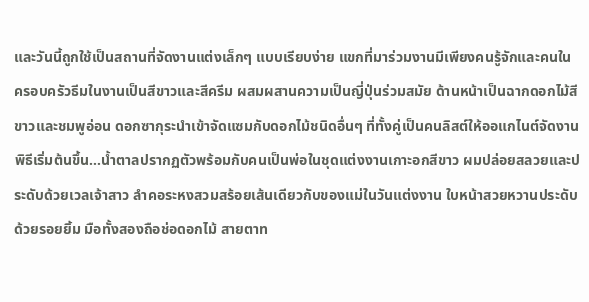และวันนี้ถูกใช้เป็นสถานที่จัดงานแต่งเล็กๆ แบบเรียบง่าย แขกที่มาร่วมงานมีเพียงคนรู้จักและคนในครอบครัวธีมในงานเป็นสีขาวและสีครีม ผสมผสานความเป็นญี่ปุ่นร่วมสมัย ด้านหน้าเป็นฉากดอกไม้สีขาวและชมพูอ่อน ดอกซากุระนำเข้าจัดแซมกับดอกไม้ชนิดอื่นๆ ที่ทั้งคู่เป็นคนลิสต์ให้ออแกไนต์จัดงานพิธีเริ่มต้นขึ้น…น้ำตาลปรากฏตัวพร้อมกับคนเป็นพ่อในชุดแต่งงานเกาะอกสีขาว ผมปล่อยสลวยและประดับด้วยเวลเจ้าสาว ลำคอระหงสวมสร้อยเส้นเดียวกับของแม่ในวันแต่งงาน ใบหน้าสวยหวานประดับด้วยรอยยิ้ม มือทั้งสองถือช่อดอกไม้ สายตาท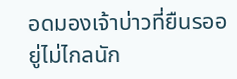อดมองเจ้าบ่าวที่ยืนรออยู่ไม่ไกลนัก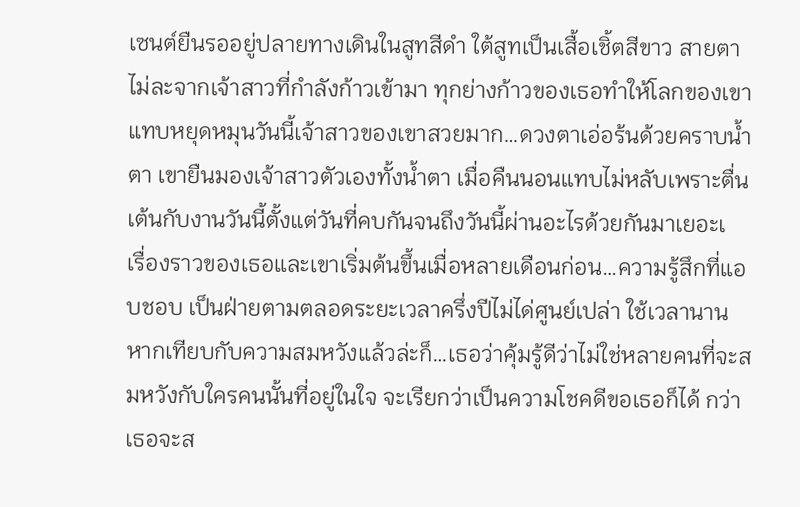เซนต์ยืนรออยู่ปลายทางเดินในสูทสีดำ ใต้สูทเป็นเสื้อเชิ้ตสีขาว สายตาไม่ละจากเจ้าสาวที่กำลังก้าวเข้ามา ทุกย่างก้าวของเธอทำให้โลกของเขาแทบหยุดหมุนวันนี้เจ้าสาวของเขาสวยมาก…ดวงตาเอ่อร้นด้วยคราบน้ำตา เขายืนมองเจ้าสาวตัวเองทั้งน้ำตา เมื่อคืนนอนแทบไม่หลับเพราะตื่นเต้นกับงานวันนี้ตั้งแต่วันที่คบกันจนถึงวันนี้ผ่านอะไรด้วยกันมาเยอะเ
เรื่องราวของเธอและเขาเริ่มต้นขึ้นเมื่อหลายเดือนก่อน…ความรู้สึกที่แอบชอบ เป็นฝ่ายตามตลอดระยะเวลาครึ่งปีไม่ได่ศูนย์เปล่า ใช้เวลานาน หากเทียบกับความสมหวังแล้วล่ะก็…เธอว่าคุ้มรู้ดีว่าไม่ใช่หลายคนที่จะสมหวังกับใครคนนั้นที่อยู่ในใจ จะเรียกว่าเป็นความโชคดีขอเธอก็ได้ กว่าเธอจะส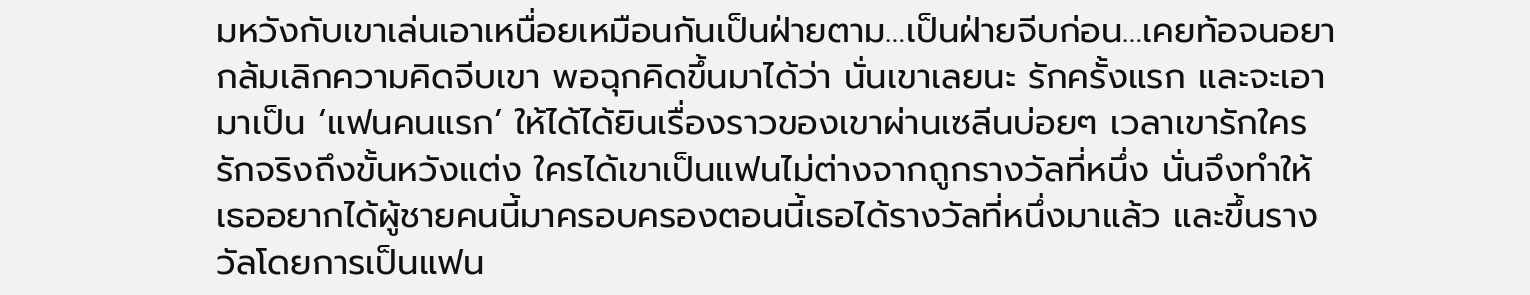มหวังกับเขาเล่นเอาเหนื่อยเหมือนกันเป็นฝ่ายตาม…เป็นฝ่ายจีบก่อน…เคยท้อจนอยากล้มเลิกความคิดจีบเขา พอฉุกคิดขึ้นมาได้ว่า นั่นเขาเลยนะ รักครั้งแรก และจะเอามาเป็น ‘แฟนคนแรก’ ให้ได้ได้ยินเรื่องราวของเขาผ่านเซลีนบ่อยๆ เวลาเขารักใครรักจริงถึงขั้นหวังแต่ง ใครได้เขาเป็นแฟนไม่ต่างจากถูกรางวัลที่หนึ่ง นั่นจึงทำให้เธออยากได้ผู้ชายคนนี้มาครอบครองตอนนี้เธอได้รางวัลที่หนึ่งมาแล้ว และขึ้นรางวัลโดยการเป็นแฟน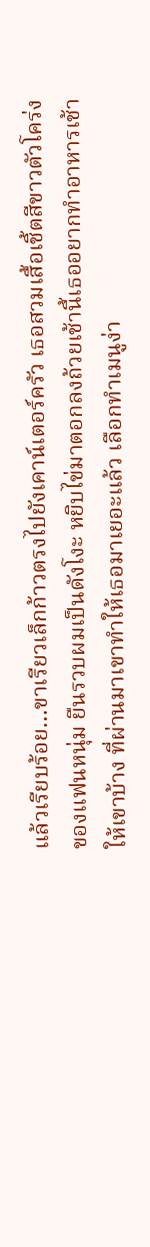แล้วเรียบร้อย…ขาเรียวเล็กก้าวตรงไปยังเคาน์เตอร์ครัว เธอสวมเสื้อเชิ้ตสีขาวตัวโคร่งของแฟนหนุ่ม ยืนรวบผมเป็นดังโงะ หยิบไข่มาตอกลงถ้วยเช้านี้เธออยากทำอาหารเช้าให้เขาบ้าง ที่ผ่านมาเขาทำให้เธอมาเยอะแล้ว เลือกทำเมนูง่า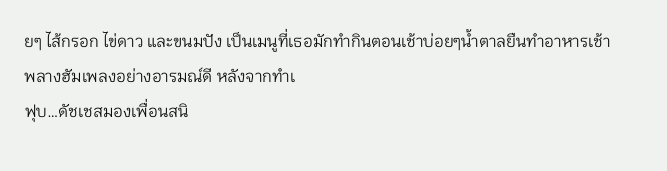ยๆ ไส้กรอก ไข่ดาว และขนมปัง เป็นเมนูที่เธอมักทำกินตอนเช้าบ่อยๆน้ำตาลยืนทำอาหารเช้าพลางฮัมเพลงอย่างอารมณ์ดี หลังจากทำเ
ฟุบ…ดัชเชสมองเพื่อนสนิ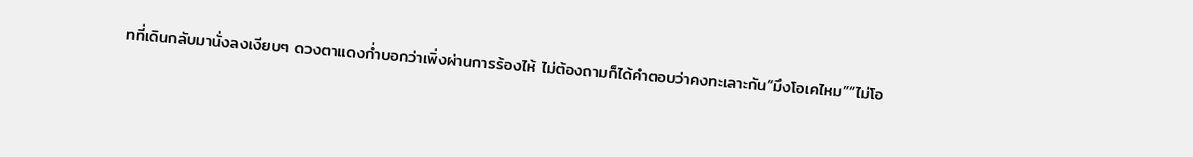ทที่เดินกลับมานั่งลงเงียบๆ ดวงตาแดงก่ำบอกว่าเพิ่งผ่านการร้องไห้ ไม่ต้องถามก็ได้คำตอบว่าคงทะเลาะกัน“มึงโอเคไหม”“ไม่โอ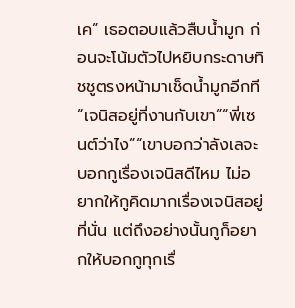เค” เธอตอบแล้วสืบน้ำมูก ก่อนจะโน้มตัวไปหยิบกระดาษทิชชูตรงหน้ามาเช็ดน้ำมูกอีกที “เจนิสอยู่ที่งานกับเขา”“พี่เซนต์ว่าไง”“เขาบอกว่าลังเลจะบอกกูเรื่องเจนิสดีไหม ไม่อยากให้กูคิดมากเรื่องเจนิสอยู่ที่นั่น แต่ถึงอย่างนั้นกูก็อยากให้บอกกูทุกเรื่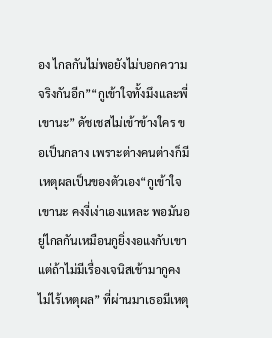อง ไกลกันไม่พอยังไม่บอกความจริงกันอีก”“กูเข้าใจทั้งมึงและพี่เขานะ” ดัชเชสไม่เข้าข้างใคร ขอเป็นกลาง เพราะต่างคนต่างก็มีเหตุผลเป็นของตัวเอง“กูเข้าใจเขานะ คงงี่เง่าเองแหละ พอมันอยู่ไกลกันเหมือนกูยิ่งงอแงกับเขา แต่ถ้าไม่มีเรื่องเจนิสเข้ามากูคงไม่ไร้เหตุผล” ที่ผ่านมาเธอมีเหตุ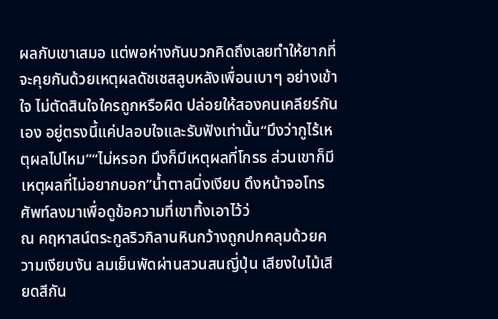ผลกับเขาเสมอ แต่พอห่างกันบวกคิดถึงเลยทำให้ยากที่จะคุยกันด้วยเหตุผลดัชเชสลูบหลังเพื่อนเบาๆ อย่างเข้าใจ ไม่ตัดสินใจใครถูกหรือผิด ปล่อยให้สองคนเคลียร์กันเอง อยู่ตรงนี้แค่ปลอบใจและรับฟังเท่านั้น“มึงว่ากูไร้เหตุผลไปไหม”“ไม่หรอก มึงก็มีเหตุผลที่โกรธ ส่วนเขาก็มีเหตุผลที่ไม่อยากบอก”น้ำตาลนิ่งเงียบ ดึงหน้าจอโทรศัพท์ลงมาเพื่อดูข้อความที่เขาทิ้งเอาไว้ว่
ณ คฤหาสน์ตระกูลริวกิลานหินกว้างถูกปกคลุมด้วยความเงียบงัน ลมเย็นพัดผ่านสวนสนญี่ปุ่น เสียงใบไม้เสียดสีกัน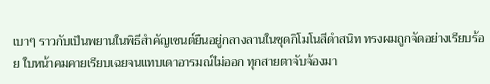เบาๆ ราวกับเป็นพยานในพิธีสำคัญเซนต์ยืนอยู่กลางลานในชุดกิโมโนสีดำสนิท ทรงผมถูกจัดอย่างเรียบร้อย ใบหน้าคมคายเรียบเฉยจนแทบเดาอารมณ์ไม่ออก ทุกสายตาจับจ้องมา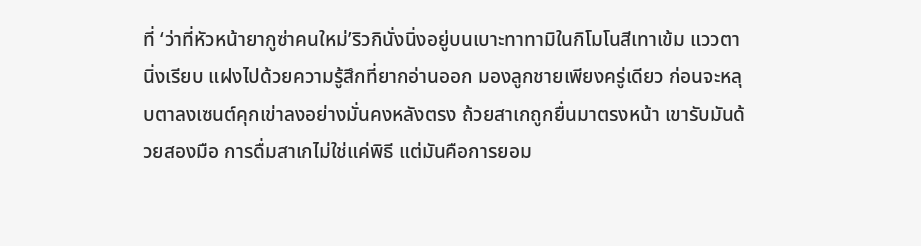ที่ ‘ว่าที่หัวหน้ายากูซ่าคนใหม่’ริวกินั่งนิ่งอยู่บนเบาะทาทามิในกิโมโนสีเทาเข้ม แววตานิ่งเรียบ แฝงไปด้วยความรู้สึกที่ยากอ่านออก มองลูกชายเพียงครู่เดียว ก่อนจะหลุบตาลงเซนต์คุกเข่าลงอย่างมั่นคงหลังตรง ถ้วยสาเกถูกยื่นมาตรงหน้า เขารับมันด้วยสองมือ การดื่มสาเกไม่ใช่แค่พิธี แต่มันคือการยอม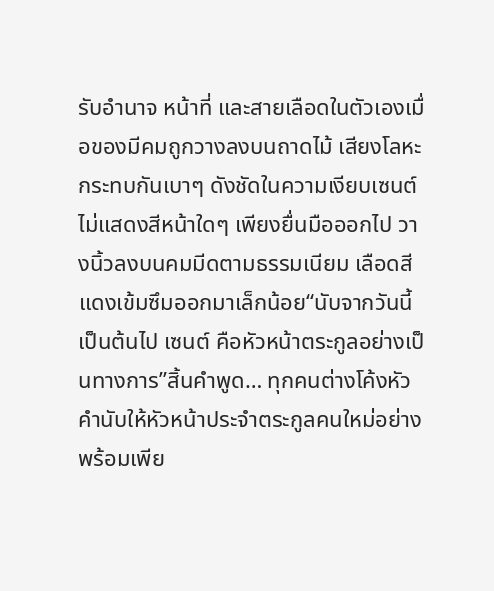รับอำนาจ หน้าที่ และสายเลือดในตัวเองเมื่อของมีคมถูกวางลงบนถาดไม้ เสียงโลหะกระทบกันเบาๆ ดังชัดในความเงียบเซนต์ไม่แสดงสีหน้าใดๆ เพียงยื่นมือออกไป วางนิ้วลงบนคมมีดตามธรรมเนียม เลือดสีแดงเข้มซึมออกมาเล็กน้อย“นับจากวันนี้เป็นต้นไป เซนต์ คือหัวหน้าตระกูลอย่างเป็นทางการ”สิ้นคำพูด… ทุกคนต่างโค้งหัวคำนับให้หัวหน้าประจำตระกูลคนใหม่อย่างพร้อมเพีย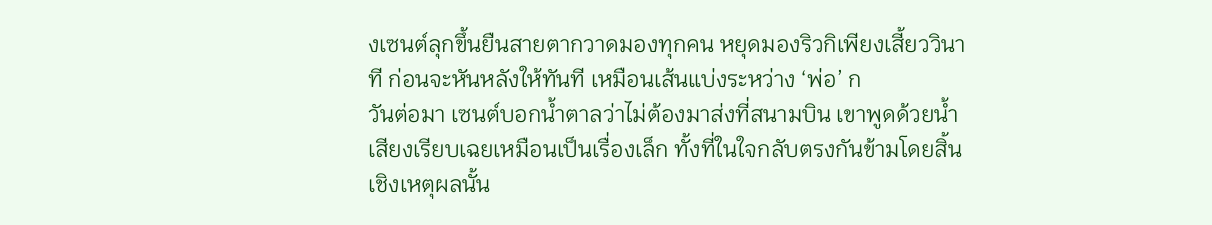งเซนต์ลุกขึ้นยืนสายตากวาดมองทุกคน หยุดมองริวกิเพียงเสี้ยววินาที ก่อนจะหันหลังให้ทันที เหมือนเส้นแบ่งระหว่าง ‘พ่อ’ ก
วันต่อมา เซนต์บอกน้ำตาลว่าไม่ต้องมาส่งที่สนามบิน เขาพูดด้วยน้ำเสียงเรียบเฉยเหมือนเป็นเรื่องเล็ก ทั้งที่ในใจกลับตรงกันข้ามโดยสิ้นเชิงเหตุผลนั้น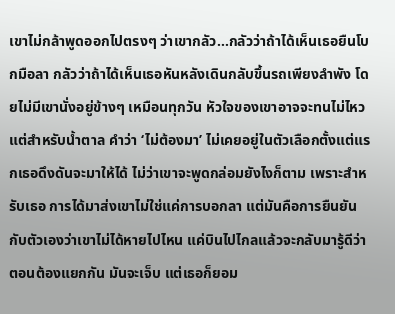เขาไม่กล้าพูดออกไปตรงๆ ว่าเขากลัว…กลัวว่าถ้าได้เห็นเธอยืนโบกมือลา กลัวว่าถ้าได้เห็นเธอหันหลังเดินกลับขึ้นรถเพียงลำพัง โดยไม่มีเขานั่งอยู่ข้างๆ เหมือนทุกวัน หัวใจของเขาอาจจะทนไม่ไหวแต่สำหรับน้ำตาล คำว่า ‘ไม่ต้องมา’ ไม่เคยอยู่ในตัวเลือกตั้งแต่แรกเธอดึงดันจะมาให้ได้ ไม่ว่าเขาจะพูดกล่อมยังไงก็ตาม เพราะสำหรับเธอ การได้มาส่งเขาไม่ใช่แค่การบอกลา แต่มันคือการยืนยันกับตัวเองว่าเขาไม่ได้หายไปไหน แค่บินไปไกลแล้วจะกลับมารู้ดีว่าตอนต้องแยกกัน มันจะเจ็บ แต่เธอก็ยอม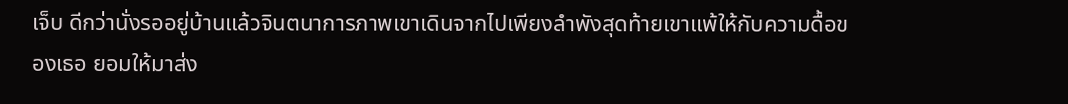เจ็บ ดีกว่านั่งรออยู่บ้านแล้วจินตนาการภาพเขาเดินจากไปเพียงลำพังสุดท้ายเขาแพ้ให้กับความดื้อของเธอ ยอมให้มาส่ง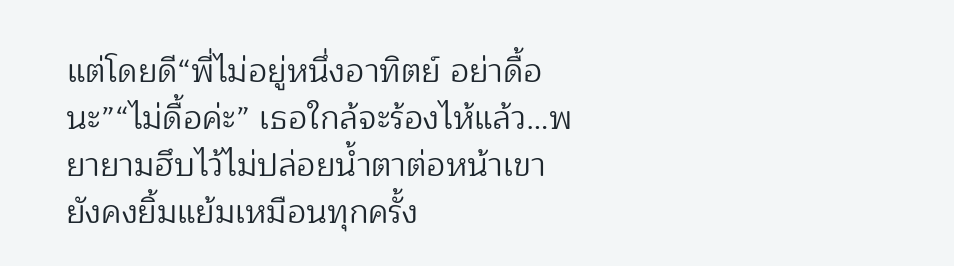แต่โดยดี“พี่ไม่อยู่หนึ่งอาทิตย์ อย่าดื้อนะ”“ไม่ดื้อค่ะ” เธอใกล้จะร้องไห้แล้ว…พยายามฮึบไว้ไม่ปล่อยน้ำตาต่อหน้าเขา ยังคงยิ้มแย้มเหมือนทุกครั้ง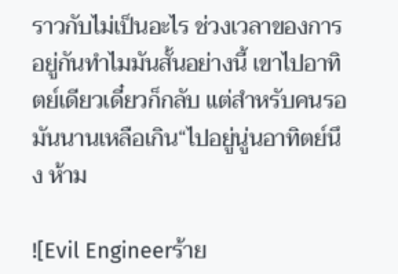ราวกับไม่เป็นอะไร ช่วงเวลาของการอยู่กันทำไมมันสั้นอย่างนี้ เขาไปอาทิตย์เดียวเดี๋ยวก็กลับ แต่สำหรับคนรอมันนานเหลือเกิน“ไปอยู่นู่นอาทิตย์นึง ห้าม

![Evil Engineerร้าย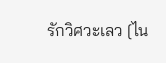รักวิศวะเลว [ไน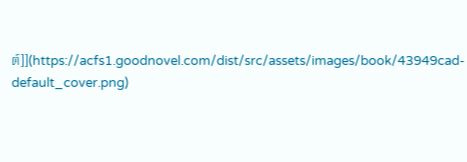ต์]](https://acfs1.goodnovel.com/dist/src/assets/images/book/43949cad-default_cover.png)